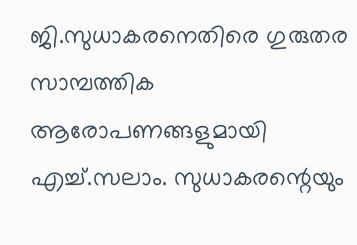ജി.സുധാകരനെതിരെ ഗുരുതര സാമ്പത്തിക ആരോപണങ്ങളുമായി എച്ച്.സലാം. സുധാകരന്റെയും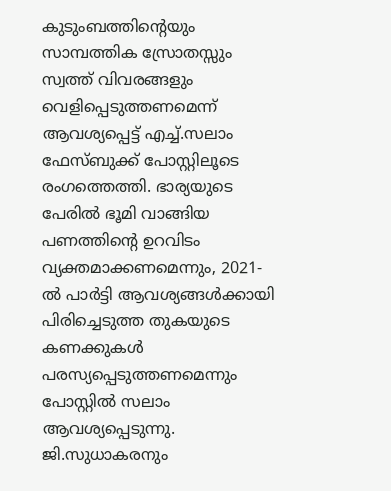കുടുംബത്തിന്റെയും സാമ്പത്തിക സ്രോതസ്സും സ്വത്ത് വിവരങ്ങളും വെളിപ്പെടുത്തണമെന്ന് ആവശ്യപ്പെട്ട് എച്ച്.സലാം ഫേസ്ബുക്ക് പോസ്റ്റിലൂടെ രംഗത്തെത്തി. ഭാര്യയുടെ പേരിൽ ഭൂമി വാങ്ങിയ പണത്തിന്റെ ഉറവിടം വ്യക്തമാക്കണമെന്നും, 2021-ൽ പാർട്ടി ആവശ്യങ്ങൾക്കായി പിരിച്ചെടുത്ത തുകയുടെ കണക്കുകൾ പരസ്യപ്പെടുത്തണമെന്നും പോസ്റ്റിൽ സലാം ആവശ്യപ്പെടുന്നു.
ജി.സുധാകരനും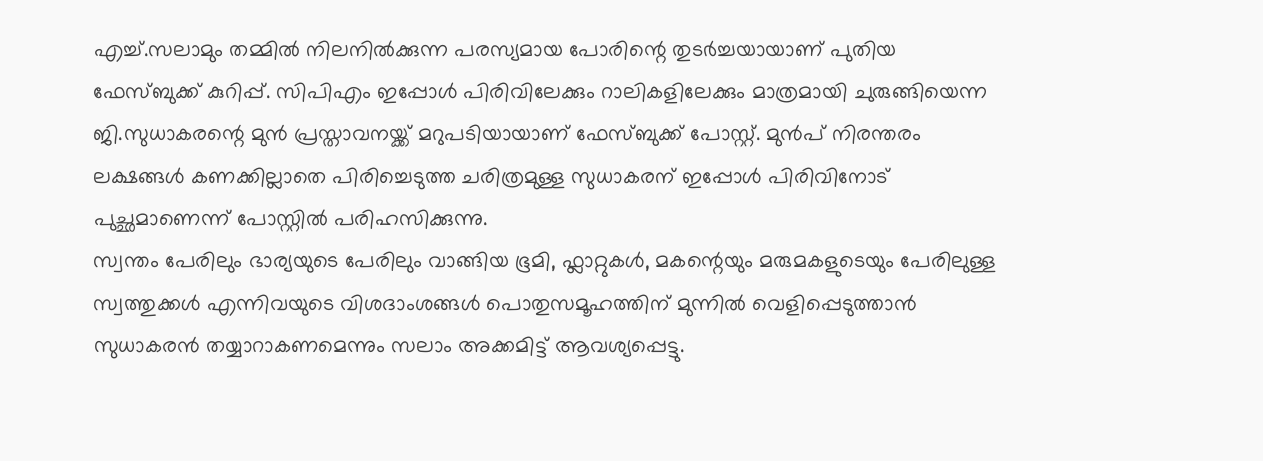എച്ച്.സലാമും തമ്മിൽ നിലനിൽക്കുന്ന പരസ്യമായ പോരിന്റെ തുടർച്ചയായാണ് പുതിയ ഫേസ്ബുക്ക് കുറിപ്പ്. സിപിഎം ഇപ്പോൾ പിരിവിലേക്കും റാലികളിലേക്കും മാത്രമായി ചുരുങ്ങിയെന്ന ജി.സുധാകരന്റെ മുൻ പ്രസ്താവനയ്ക്ക് മറുപടിയായാണ് ഫേസ്ബുക്ക് പോസ്റ്റ്. മുൻപ് നിരന്തരം ലക്ഷങ്ങൾ കണക്കില്ലാതെ പിരിച്ചെടുത്ത ചരിത്രമുള്ള സുധാകരന് ഇപ്പോൾ പിരിവിനോട് പുച്ഛമാണെന്ന് പോസ്റ്റിൽ പരിഹസിക്കുന്നു.
സ്വന്തം പേരിലും ഭാര്യയുടെ പേരിലും വാങ്ങിയ ഭൂമി, ഫ്ലാറ്റുകൾ, മകന്റെയും മരുമകളുടെയും പേരിലുള്ള സ്വത്തുക്കൾ എന്നിവയുടെ വിശദാംശങ്ങൾ പൊതുസമൂഹത്തിന് മുന്നിൽ വെളിപ്പെടുത്താൻ സുധാകരൻ തയ്യാറാകണമെന്നും സലാം അക്കമിട്ട് ആവശ്യപ്പെട്ടു.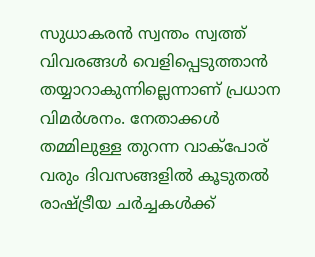സുധാകരൻ സ്വന്തം സ്വത്ത് വിവരങ്ങൾ വെളിപ്പെടുത്താൻ തയ്യാറാകുന്നില്ലെന്നാണ് പ്രധാന വിമർശനം. നേതാക്കൾ തമ്മിലുള്ള തുറന്ന വാക്പോര് വരും ദിവസങ്ങളിൽ കൂടുതൽ രാഷ്ട്രീയ ചർച്ചകൾക്ക്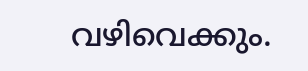വഴിവെക്കും.